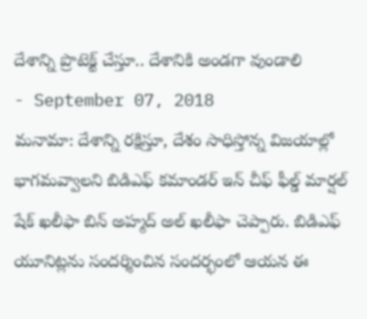దేశాన్ని ప్రొటెక్ట్ చేస్తూ.. దేశానికి అండగా వుండాలి
- September 07, 2018
మనామా: దేశాన్ని రక్షిస్తూ, దేశం సాధిస్తోన్న విజయాల్లో భాగమవ్వాలని బిడిఎఫ్ కమాండర్ ఇన్ చీఫ్ ఫీల్డ్ మార్షల్ షేక్ ఖలీఫా బిన్ అహ్మద్ అల్ ఖలీఫా చెప్పారు. బిడిఎఫ్ యూనిట్లను సందర్శించిన సందర్భంలో ఆయన ఈ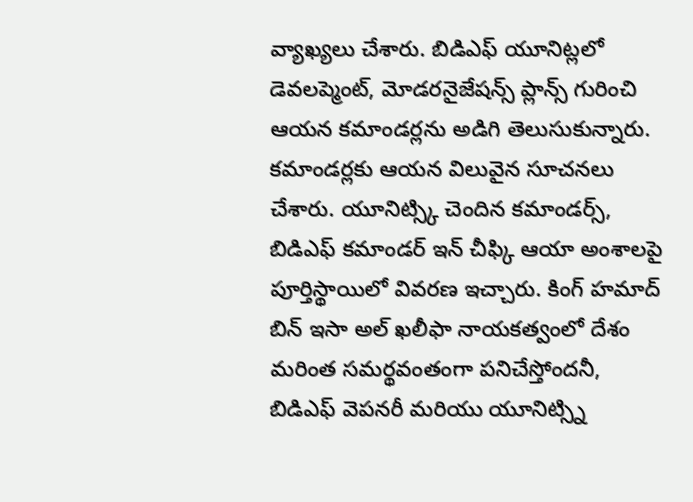వ్యాఖ్యలు చేశారు. బిడిఎఫ్ యూనిట్లలో డెవలప్మెంట్, మోడరనైజేషన్స్ ప్లాన్స్ గురించి ఆయన కమాండర్లను అడిగి తెలుసుకున్నారు. కమాండర్లకు ఆయన విలువైన సూచనలు చేశారు. యూనిట్స్కి చెందిన కమాండర్స్, బిడిఎఫ్ కమాండర్ ఇన్ చీఫ్కి ఆయా అంశాలపై పూర్తిస్థాయిలో వివరణ ఇచ్చారు. కింగ్ హమాద్ బిన్ ఇసా అల్ ఖలీఫా నాయకత్వంలో దేశం మరింత సమర్థవంతంగా పనిచేస్తోందనీ, బిడిఎఫ్ వెపనరీ మరియు యూనిట్స్ని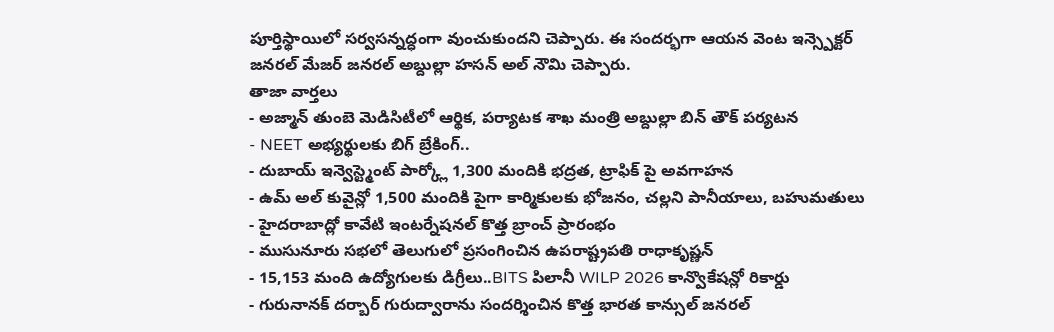పూర్తిస్థాయిలో సర్వసన్నద్ధంగా వుంచుకుందని చెప్పారు. ఈ సందర్భగా ఆయన వెంట ఇన్స్పెక్టర్ జనరల్ మేజర్ జనరల్ అబ్దుల్లా హసన్ అల్ నౌమి చెప్పారు.
తాజా వార్తలు
- అజ్మాన్ తుంబె మెడిసిటీలో ఆర్థిక, పర్యాటక శాఖ మంత్రి అబ్దుల్లా బిన్ తౌక్ పర్యటన
- NEET అభ్యర్థులకు బిగ్ బ్రేకింగ్..
- దుబాయ్ ఇన్వెస్ట్మెంట్ పార్క్లో 1,300 మందికి భద్రత, ట్రాఫిక్ పై అవగాహన
- ఉమ్ అల్ కువైన్లో 1,500 మందికి పైగా కార్మికులకు భోజనం, చల్లని పానీయాలు, బహుమతులు
- హైదరాబాద్లో కావేటి ఇంటర్నేషనల్ కొత్త బ్రాంచ్ ప్రారంభం
- ముసునూరు సభలో తెలుగులో ప్రసంగించిన ఉపరాష్ట్రపతి రాధాకృష్ణన్
- 15,153 మంది ఉద్యోగులకు డిగ్రీలు..BITS పిలానీ WILP 2026 కాన్వొకేషన్లో రికార్డు
- గురునానక్ దర్బార్ గురుద్వారాను సందర్శించిన కొత్త భారత కాన్సుల్ జనరల్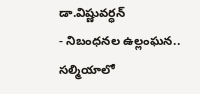డా.విష్ణువర్ధన్
- నిబంధనల ఉల్లంఘన.. సల్మియాలో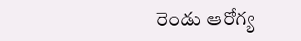రెండు ఆరోగ్య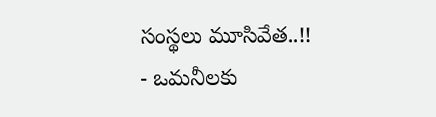సంస్థలు మూసివేత..!!
- ఒమనీలకు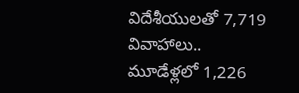విదేశీయులతో 7,719 వివాహాలు.. మూడేళ్లలో 1,226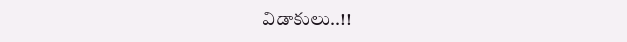విడాకులు..!!